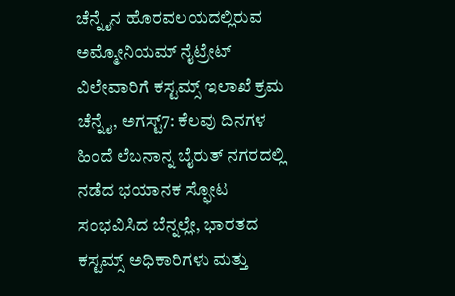ಚೆನ್ನೈನ ಹೊರವಲಯದಲ್ಲಿರುವ ಅಮ್ಮೋನಿಯಮ್ ನೈಟ್ರೇಟ್ ವಿಲೇವಾರಿಗೆ ಕಸ್ಟಮ್ಸ್ ಇಲಾಖೆ ಕ್ರಮ
ಚೆನ್ನೈ, ಅಗಸ್ಟ್7: ಕೆಲವು ದಿನಗಳ ಹಿಂದೆ ಲೆಬನಾನ್ನ ಬೈರುತ್ ನಗರದಲ್ಲಿ ನಡೆದ ಭಯಾನಕ ಸ್ಫೋಟ ಸಂಭವಿಸಿದ ಬೆನ್ನಲ್ಲೇ, ಭಾರತದ ಕಸ್ಟಮ್ಸ್ ಅಧಿಕಾರಿಗಳು ಮತ್ತು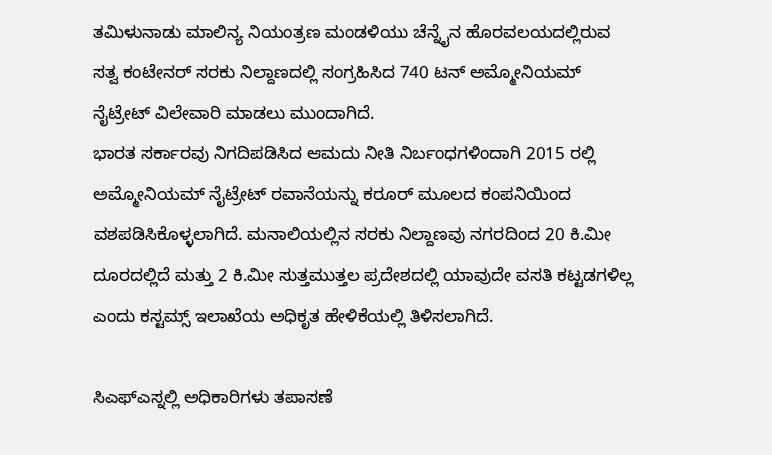ತಮಿಳುನಾಡು ಮಾಲಿನ್ಯ ನಿಯಂತ್ರಣ ಮಂಡಳಿಯು ಚೆನ್ನೈನ ಹೊರವಲಯದಲ್ಲಿರುವ ಸತ್ವ ಕಂಟೇನರ್ ಸರಕು ನಿಲ್ದಾಣದಲ್ಲಿ ಸಂಗ್ರಹಿಸಿದ 740 ಟನ್ ಅಮ್ಮೋನಿಯಮ್ ನೈಟ್ರೇಟ್ ವಿಲೇವಾರಿ ಮಾಡಲು ಮುಂದಾಗಿದೆ.
ಭಾರತ ಸರ್ಕಾರವು ನಿಗದಿಪಡಿಸಿದ ಆಮದು ನೀತಿ ನಿರ್ಬಂಧಗಳಿಂದಾಗಿ 2015 ರಲ್ಲಿ ಅಮ್ಮೋನಿಯಮ್ ನೈಟ್ರೇಟ್ ರವಾನೆಯನ್ನು ಕರೂರ್ ಮೂಲದ ಕಂಪನಿಯಿಂದ ವಶಪಡಿಸಿಕೊಳ್ಳಲಾಗಿದೆ. ಮನಾಲಿಯಲ್ಲಿನ ಸರಕು ನಿಲ್ದಾಣವು ನಗರದಿಂದ 20 ಕಿ.ಮೀ ದೂರದಲ್ಲಿದೆ ಮತ್ತು 2 ಕಿ.ಮೀ ಸುತ್ತಮುತ್ತಲ ಪ್ರದೇಶದಲ್ಲಿ ಯಾವುದೇ ವಸತಿ ಕಟ್ಟಡಗಳಿಲ್ಲ ಎಂದು ಕಸ್ಟಮ್ಸ್ ಇಲಾಖೆಯ ಅಧಿಕೃತ ಹೇಳಿಕೆಯಲ್ಲಿ ತಿಳಿಸಲಾಗಿದೆ.

ಸಿಎಫ್ಎಸ್ನಲ್ಲಿ ಅಧಿಕಾರಿಗಳು ತಪಾಸಣೆ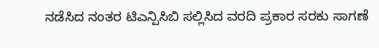ನಡೆಸಿದ ನಂತರ ಟಿಎನ್ಪಿಸಿಬಿ ಸಲ್ಲಿಸಿದ ವರದಿ ಪ್ರಕಾರ ಸರಕು ಸಾಗಣೆ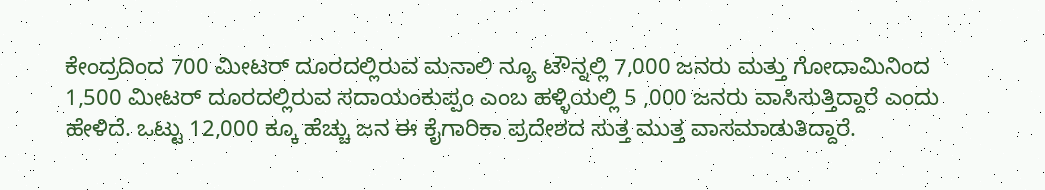ಕೇಂದ್ರದಿಂದ 700 ಮೀಟರ್ ದೂರದಲ್ಲಿರುವ ಮನಾಲಿ ನ್ಯೂ ಟೌನ್ನಲ್ಲಿ 7,000 ಜನರು ಮತ್ತು ಗೋದಾಮಿನಿಂದ 1,500 ಮೀಟರ್ ದೂರದಲ್ಲಿರುವ ಸದಾಯಂಕುಪ್ಪಂ ಎಂಬ ಹಳ್ಳಿಯಲ್ಲಿ 5 ,000 ಜನರು ವಾಸಿಸುತ್ತಿದ್ದಾರೆ ಎಂದು ಹೇಳಿದೆ. ಒಟ್ಟು 12,000 ಕ್ಕೂ ಹೆಚ್ಚು ಜನ ಈ ಕೈಗಾರಿಕಾ ಪ್ರದೇಶದ ಸುತ್ತ ಮುತ್ತ ವಾಸಮಾಡುತಿದ್ದಾರೆ.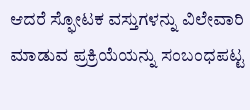ಆದರೆ ಸ್ಫೋಟಕ ವಸ್ತುಗಳನ್ನು ವಿಲೇವಾರಿ ಮಾಡುವ ಪ್ರಕ್ರಿಯೆಯನ್ನು ಸಂಬಂಧಪಟ್ಟ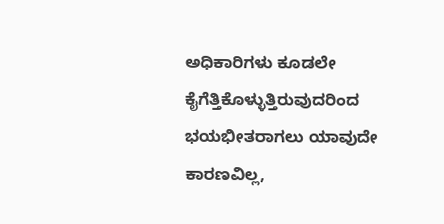ಅಧಿಕಾರಿಗಳು ಕೂಡಲೇ ಕೈಗೆತ್ತಿಕೊಳ್ಳುತ್ತಿರುವುದರಿಂದ ಭಯಭೀತರಾಗಲು ಯಾವುದೇ ಕಾರಣವಿಲ್ಲ,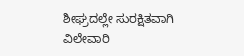ಶೀಘ್ರದಲ್ಲೇ ಸುರಕ್ಷಿತವಾಗಿ ವಿಲೇವಾರಿ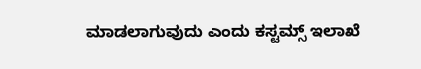ಮಾಡಲಾಗುವುದು ಎಂದು ಕಸ್ಟಮ್ಸ್ ಇಲಾಖೆ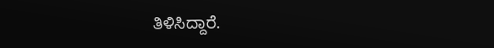ತಿಳಿಸಿದ್ದಾರೆ.